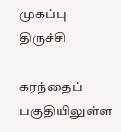முகப்பு
திருச்சி

கரந்தைப் பகுதியிலுள்ள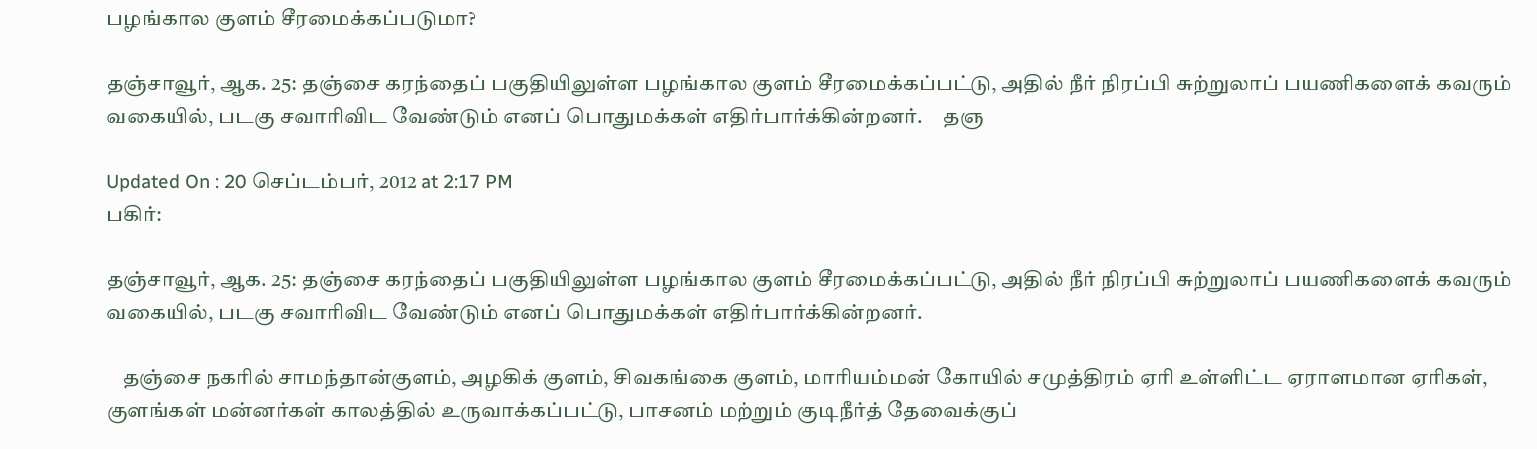பழங்கால குளம் சீரமைக்கப்படுமா?

தஞ்சாவூர், ஆக. 25: தஞ்சை கரந்தைப் பகுதியிலுள்ள பழங்கால குளம் சீரமைக்கப்பட்டு, அதில் நீர் நிரப்பி சுற்றுலாப் பயணிகளைக் கவரும் வகையில், படகு சவாரிவிட வேண்டும் எனப் பொதுமக்கள் எதிர்பார்க்கின்றனர்.     தஞ

Updated On : 20 செப்டம்பர், 2012 at 2:17 PM
பகிர்:

தஞ்சாவூர், ஆக. 25: தஞ்சை கரந்தைப் பகுதியிலுள்ள பழங்கால குளம் சீரமைக்கப்பட்டு, அதில் நீர் நிரப்பி சுற்றுலாப் பயணிகளைக் கவரும் வகையில், படகு சவாரிவிட வேண்டும் எனப் பொதுமக்கள் எதிர்பார்க்கின்றனர்.

    தஞ்சை நகரில் சாமந்தான்குளம், அழகிக் குளம், சிவகங்கை குளம், மாரியம்மன் கோயில் சமுத்திரம் ஏரி உள்ளிட்ட ஏராளமான ஏரிகள், குளங்கள் மன்னர்கள் காலத்தில் உருவாக்கப்பட்டு, பாசனம் மற்றும் குடிநீர்த் தேவைக்குப்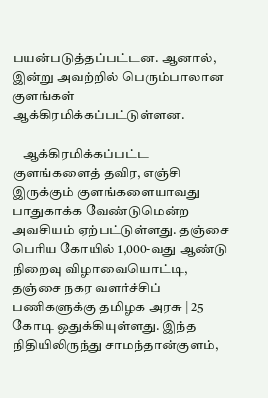பயன்படுத்தப்பட்டன. ஆனால், இன்று அவற்றில் பெரும்பாலான குளங்கள் ஆக்கிரமிக்கப்பட்டுள்ளன.

    ஆக்கிரமிக்கப்பட்ட குளங்களைத் தவிர, எஞ்சி இருக்கும் குளங்களையாவது பாதுகாக்க வேண்டுமென்ற அவசியம் ஏற்பட்டுள்ளது. தஞ்சை பெரிய கோயில் 1,000-வது ஆண்டு நிறைவு விழாவையொட்டி, தஞ்சை நகர வளர்ச்சிப் பணிகளுக்கு தமிழக அரசு | 25 கோடி ஒதுக்கியுள்ளது. இந்த நிதியிலிருந்து சாமந்தான்குளம்,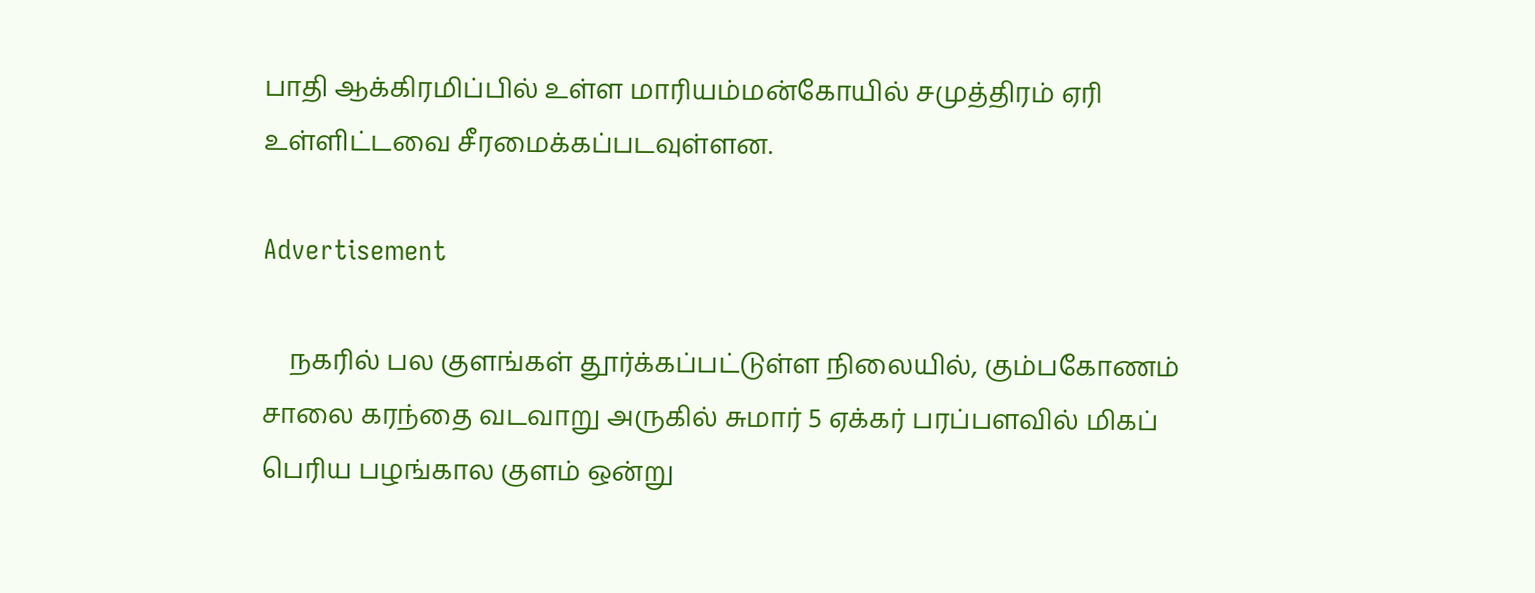பாதி ஆக்கிரமிப்பில் உள்ள மாரியம்மன்கோயில் சமுத்திரம் ஏரி உள்ளிட்டவை சீரமைக்கப்படவுள்ளன.

Advertisement

    நகரில் பல குளங்கள் தூர்க்கப்பட்டுள்ள நிலையில், கும்பகோணம் சாலை கரந்தை வடவாறு அருகில் சுமார் 5 ஏக்கர் பரப்பளவில் மிகப் பெரிய பழங்கால குளம் ஒன்று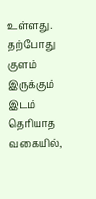உள்ளது. தற்போது குளம் இருக்கும் இடம் தெரியாத வகையில்,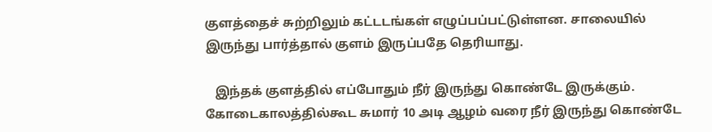குளத்தைச் சுற்றிலும் கட்டடங்கள் எழுப்பப்பட்டுள்ளன. சாலையில் இருந்து பார்த்தால் குளம் இருப்பதே தெரியாது.

   இந்தக் குளத்தில் எப்போதும் நீர் இருந்து கொண்டே இருக்கும். கோடைகாலத்தில்கூட சுமார் 10 அடி ஆழம் வரை நீர் இருந்து கொண்டே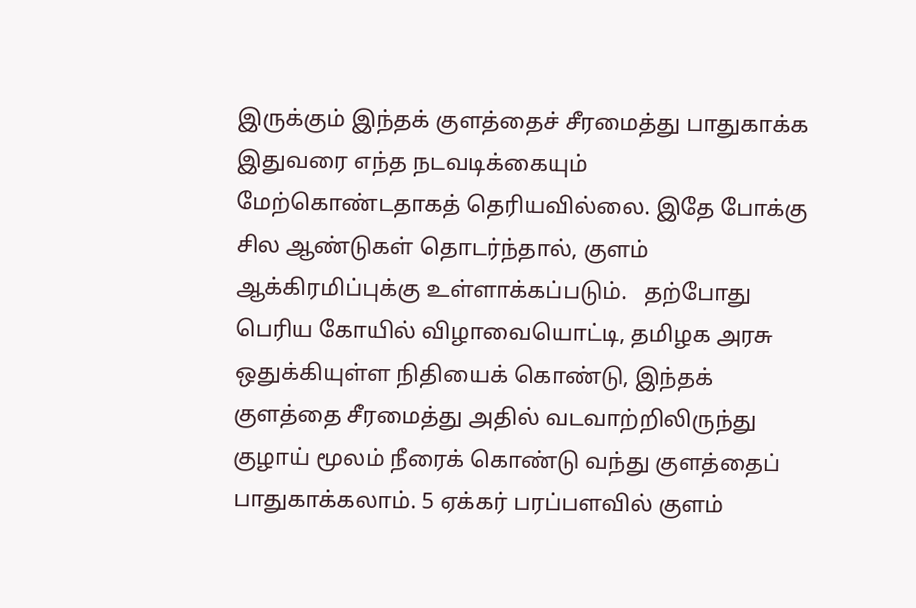இருக்கும் இந்தக் குளத்தைச் சீரமைத்து பாதுகாக்க இதுவரை எந்த நடவடிக்கையும் மேற்கொண்டதாகத் தெரியவில்லை. இதே போக்கு சில ஆண்டுகள் தொடர்ந்தால், குளம் ஆக்கிரமிப்புக்கு உள்ளாக்கப்படும்.   தற்போது பெரிய கோயில் விழாவையொட்டி, தமிழக அரசு ஒதுக்கியுள்ள நிதியைக் கொண்டு, இந்தக் குளத்தை சீரமைத்து அதில் வடவாற்றிலிருந்து குழாய் மூலம் நீரைக் கொண்டு வந்து குளத்தைப் பாதுகாக்கலாம். 5 ஏக்கர் பரப்பளவில் குளம்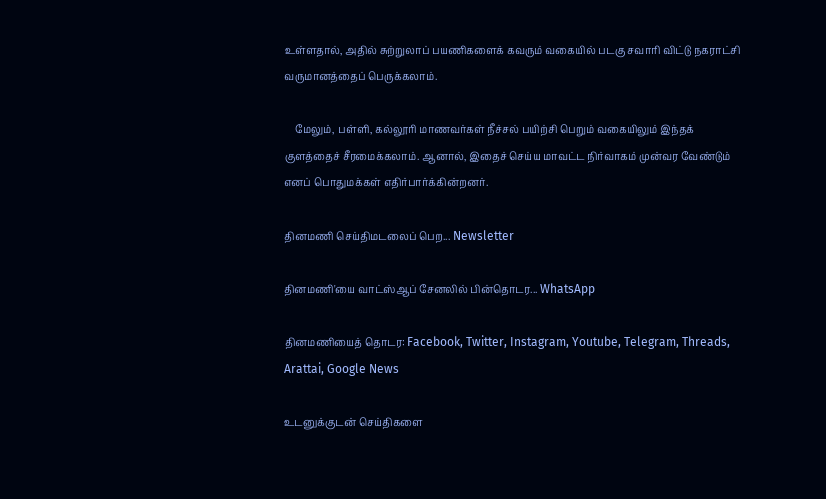உள்ளதால், அதில் சுற்றுலாப் பயணிகளைக் கவரும் வகையில் படகு சவாரி விட்டு நகராட்சி வருமானத்தைப் பெருக்கலாம்.

    மேலும், பள்ளி, கல்லூரி மாணவர்கள் நீச்சல் பயிற்சி பெறும் வகையிலும் இந்தக் குளத்தைச் சீரமைக்கலாம். ஆனால், இதைச் செய்ய மாவட்ட நிர்வாகம் முன்வர வேண்டும் எனப் பொதுமக்கள் எதிர்பார்க்கின்றனர்.

தினமணி செய்திமடலைப் பெற... Newsletter

தினமணி'யை வாட்ஸ்ஆப் சேனலில் பின்தொடர... WhatsApp

தினமணியைத் தொடர: Facebook, Twitter, Instagram, Youtube, Telegram, Threads, Arattai, Google News

உடனுக்குடன் செய்திகளை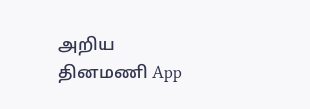அறிய தினமணி App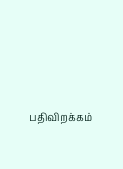பதிவிறக்கம்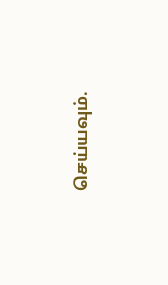செய்யவும்.